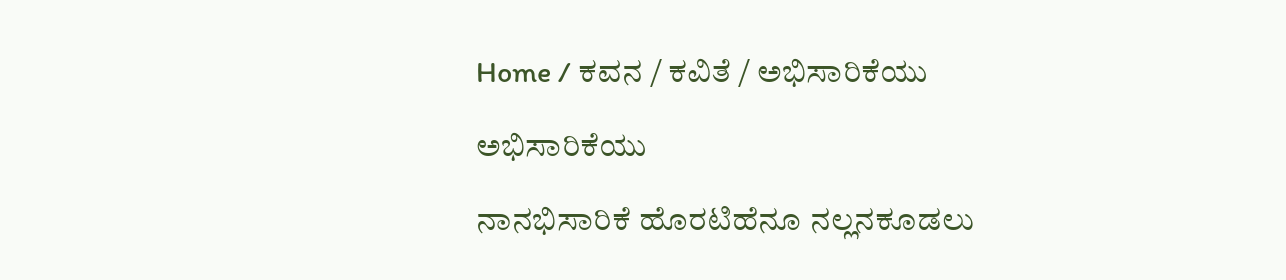Home / ಕವನ / ಕವಿತೆ / ಅಭಿಸಾರಿಕೆಯು

ಅಭಿಸಾರಿಕೆಯು

ನಾನಭಿಸಾರಿಕೆ ಹೊರಟಿಹೆನೂ ನಲ್ಲನಕೂಡಲು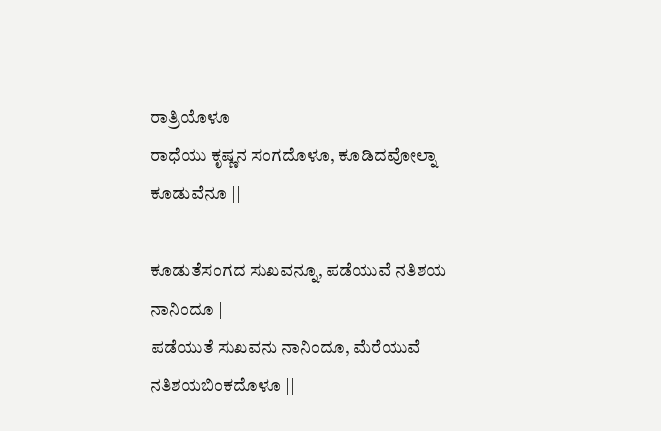ರಾತ್ರಿಯೊಳೂ
ರಾಧೆಯು ಕೃಷ್ಣನ ಸಂಗದೊಳೂ, ಕೂಡಿದವೋಲ್ನಾ ಕೂಡುವೆನೂ ||

ಕೂಡುತೆಸಂಗದ ಸುಖವನ್ನೂ, ಪಡೆಯುವೆ ನತಿಶಯ ನಾನಿಂದೂ |
ಪಡೆಯುತೆ ಸುಖವನು ನಾನಿಂದೂ, ಮೆರೆಯುವೆ ನತಿಶಯಬಿಂಕದೊಳೂ ||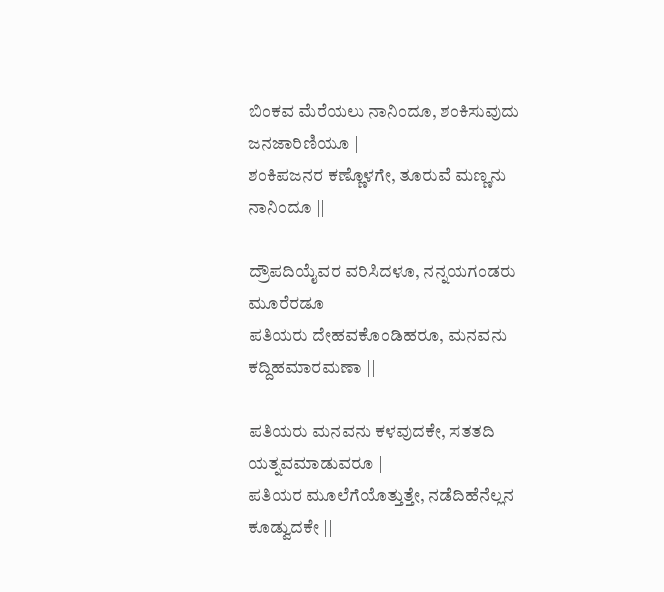ಬಿಂಕವ ಮೆರೆಯಲು ನಾನಿಂದೂ, ಶಂಕಿಸುವುದು ಜನಜಾರಿಣಿಯೂ |
ಶಂಕಿಪಜನರ ಕಣ್ಣೊಳಗೇ, ತೂರುವೆ ಮಣ್ಣನು ನಾನಿಂದೂ ||

ದ್ರೌಪದಿಯೈವರ ವರಿಸಿದಳೂ, ನನ್ನಯಗಂಡರು ಮೂರೆರಡೂ
ಪತಿಯರು ದೇಹವಕೊಂಡಿಹರೂ, ಮನವನು ಕದ್ದಿಹ‌ಮಾರಮಣಾ ||

ಪತಿಯರು ಮನವನು ಕಳವುದಕೇ, ಸತತದಿ ಯತ್ನವಮಾಡುವರೂ |
ಪತಿಯರ ಮೂಲೆಗೆಯೊತ್ತುತ್ತೇ, ನಡೆದಿಹೆನೆಲ್ಲನ ಕೂಡ್ವುದಕೇ ||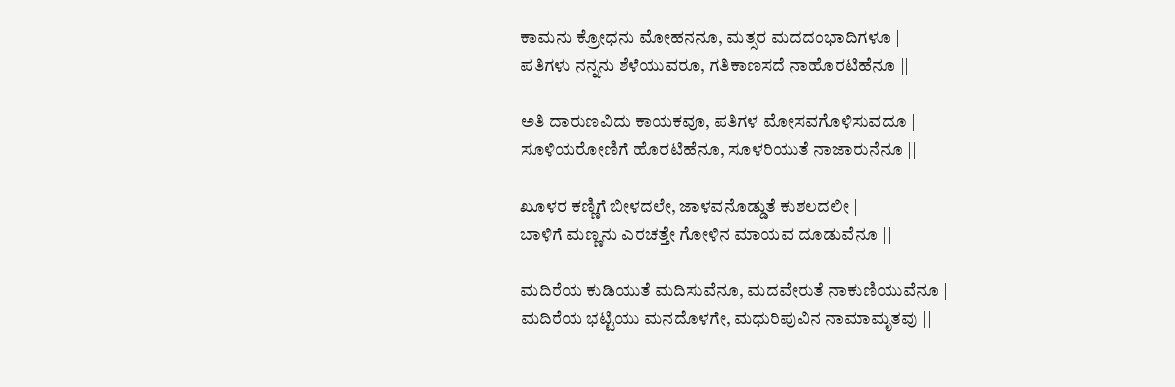ಕಾಮನು ಕ್ರೋಧನು ಮೋಹನನೂ, ಮತ್ಸರ ಮದದಂಭಾದಿಗಳೂ |
ಪತಿಗಳು ನನ್ನನು ಶೆಳೆಯುವರೂ, ಗತಿಕಾಣಸದೆ ನಾಹೊರಟಿಹೆನೂ ||

ಅತಿ ದಾರುಣವಿದು ಕಾಯಕವೂ, ಪತಿಗಳ ಮೋಸವಗೊಳಿಸುವದೂ |
ಸೂಳಿಯರೋಣಿಗೆ ಹೊರಟಿಹೆನೂ, ಸೂಳರಿಯುತೆ ನಾಜಾರುನೆನೂ ||

ಖೂಳರ ಕಣ್ಣಿಗೆ ಬೀಳದಲೇ, ಜಾಳವನೊಡ್ಡುತೆ ಕುಶಲದಲೀ |
ಬಾಳಿಗೆ ಮಣ್ಣನು ಎರಚತ್ತೇ ಗೋಳಿನ ಮಾಯವ ದೂಡುವೆನೂ ||

ಮದಿರೆಯ ಕುಡಿಯುತೆ ಮದಿಸುವೆನೂ, ಮದವೇರುತೆ ನಾಕುಣಿಯುವೆನೂ |
ಮದಿರೆಯ ಭಟ್ಟಿಯು ಮನದೊಳಗೇ, ಮಧುರಿಪುವಿನ ನಾಮಾಮೃತವು ||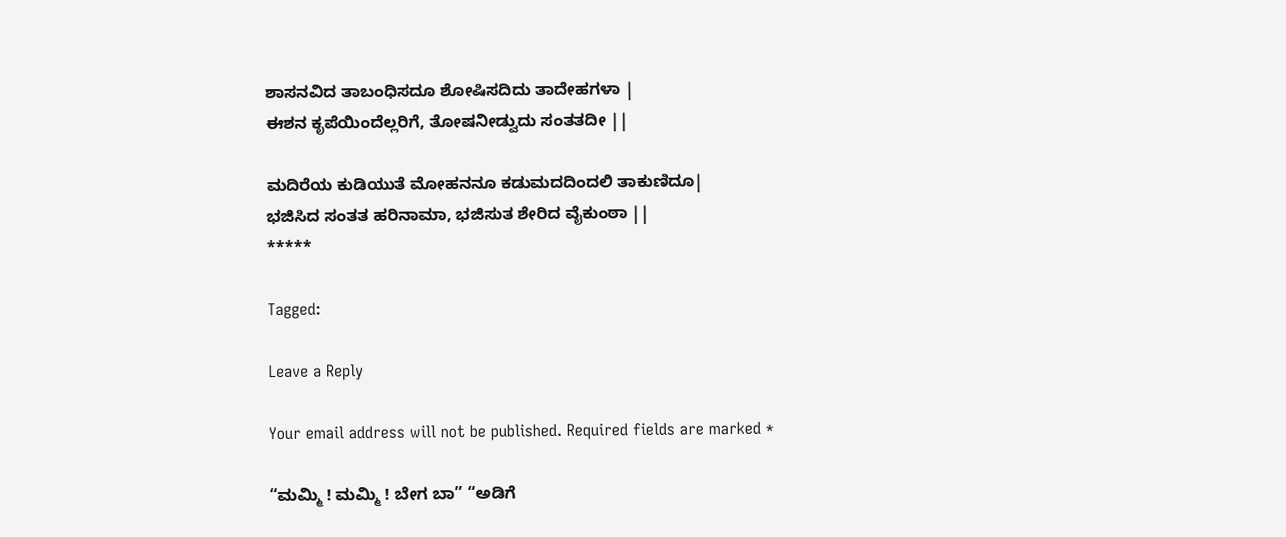ಶಾಸನವಿದ ತಾಬಂಧಿಸದೂ ಶೋಷಿಸದಿದು ತಾದೇಹಗಳಾ |
ಈಶನ ಕೃಪೆಯಿಂದೆಲ್ಲರಿಗೆ, ತೋಷನೀಡ್ವುದು ಸಂತತದೀ ||

ಮದಿರೆಯ ಕುಡಿಯುತೆ ಮೋಹನನೂ ಕಡುಮದದಿಂದಲಿ ತಾಕುಣಿದೂ|
ಭಜಿಸಿದ ಸಂತತ ಹರಿನಾಮಾ, ಭಜಿಸುತ ಶೇರಿದ ವೈಕುಂಠಾ ||
*****

Tagged:

Leave a Reply

Your email address will not be published. Required fields are marked *

“ಮಮ್ಮಿ ! ಮಮ್ಮಿ ! ಬೇಗ ಬಾ” “ಅಡಿಗೆ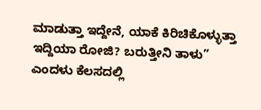ಮಾಡುತ್ತಾ ಇದ್ದೇನೆ, ಯಾಕೆ ಕಿರಿಚಿಕೊಳ್ಳುತ್ತಾ ಇದ್ದಿಯಾ ರೋಜಿ? ಬರುತ್ತೀನಿ ತಾಳು” ಎಂದಳು ಕೆಲಸದಲ್ಲಿ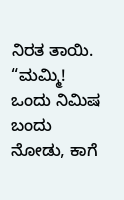ನಿರತ ತಾಯಿ. “ಮಮ್ಮಿ! ಒಂದು ನಿಮಿಷ ಬಂದು ನೋಡು, ಕಾಗೆ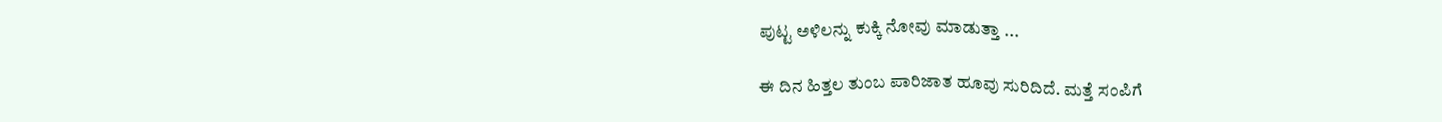ಪುಟ್ಟ ಅಳಿಲನ್ನು ಕುಕ್ಕಿ ನೋವು ಮಾಡುತ್ತಾ ...

ಈ ದಿನ ಹಿತ್ತಲ ತುಂಬ ಪಾರಿಜಾತ ಹೂವು ಸುರಿದಿದೆ. ಮತ್ತೆ ಸಂಪಿಗೆ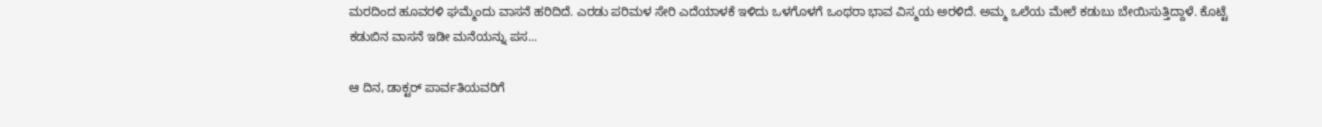ಮರದಿಂದ ಹೂವರಳಿ ಘಮ್ಮೆಂದು ವಾಸನೆ ಹರಿದಿದೆ. ಎರಡು ಪರಿಮಳ ಸೇರಿ ಎದೆಯಾಳಕೆ ಇಳಿದು ಒಳಗೊಳಗೆ ಒಂಥರಾ ಭಾವ ವಿಸ್ಮಯ ಅರಳಿದೆ. ಅಮ್ಮ ಒಲೆಯ ಮೇಲೆ ಕಡುಬು ಬೇಯಿಸುತ್ತಿದ್ದಾಳೆ. ಕೊಟ್ಟೆ ಕಡುಬಿನ ವಾಸನೆ ಇಡೀ ಮನೆಯನ್ನು ಪಸ...

ಆ ದಿನ, ಡಾಕ್ಟರ್ ಪಾರ್ವತಿಯವರಿಗೆ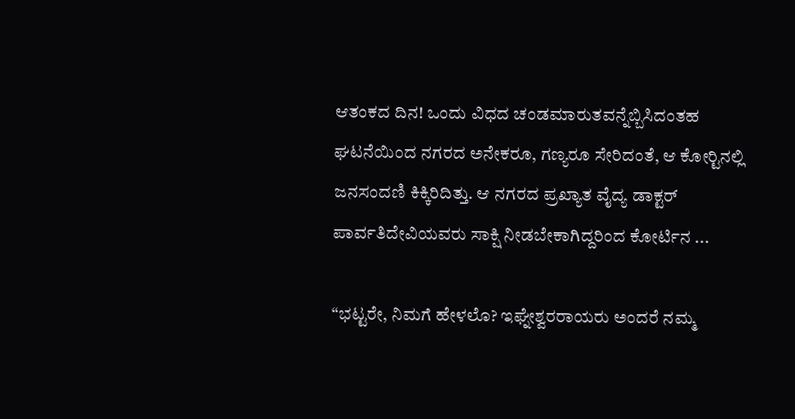ಆತಂಕದ ದಿನ! ಒಂದು ವಿಧದ ಚಂಡಮಾರುತವನ್ನೆಬ್ಬಿಸಿದಂತಹ ಘಟನೆಯಿಂದ ನಗರದ ಅನೇಕರೂ, ಗಣ್ಯರೂ ಸೇರಿದಂತೆ, ಆ ಕೋರ್‍ಟಿನಲ್ಲಿ ಜನಸಂದಣಿ ಕಿಕ್ಕಿರಿದಿತ್ತು. ಆ ನಗರದ ಪ್ರಖ್ಯಾತ ವೈದ್ಯ ಡಾಕ್ಟರ್ ಪಾರ್ವತಿದೇವಿಯವರು ಸಾಕ್ಷಿ ನೀಡಬೇಕಾಗಿದ್ದರಿಂದ ಕೋರ್ಟಿನ ...

“ಭಟ್ಟರೇ, ನಿಮಗೆ ಹೇಳಲೊ? ಇಘ್ನೇಶ್ವರರಾಯರು ಅಂದರೆ ನಮ್ಮ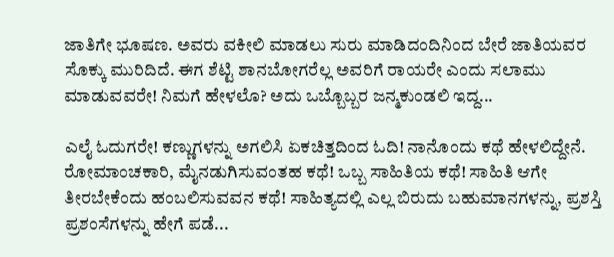ಜಾತಿಗೇ ಭೂಷಣ. ಅವರು ವಕೀಲಿ ಮಾಡಲು ಸುರು ಮಾಡಿದಂದಿನಿಂದ ಬೇರೆ ಜಾತಿಯವರ ಸೊಕ್ಕು ಮುರಿದಿದೆ. ಈಗ ಶೆಟ್ಟಿ ಶಾನಬೋಗರೆಲ್ಲ ಅವರಿಗೆ ರಾಯರೇ ಎಂದು ಸಲಾಮು ಮಾಡುವವರೇ! ನಿಮಗೆ ಹೇಳಲೊ? ಅದು ಒಬ್ಬೊಬ್ಬರ ಜನ್ಮಕುಂಡಲಿ ಇದ್ದ...

ಎಲೈ ಓದುಗರೇ! ಕಣ್ಣುಗಳನ್ನು ಅಗಲಿಸಿ ಏಕಚಿತ್ತದಿಂದ ಓದಿ! ನಾನೊಂದು ಕಥೆ ಹೇಳಲಿದ್ದೇನೆ. ರೋಮಾಂಚಕಾರಿ, ಮೈನಡುಗಿಸುವಂತಹ ಕಥೆ! ಒಬ್ಬ ಸಾಹಿತಿಯ ಕಥೆ! ಸಾಹಿತಿ ಆಗೇ ತೀರಬೇಕೆಂದು ಹಂಬಲಿಸುವವನ ಕಥೆ! ಸಾಹಿತ್ಯದಲ್ಲಿ ಎಲ್ಲ ಬಿರುದು ಬಹುಮಾನಗಳನ್ನು, ಪ್ರಶಸ್ತಿ ಪ್ರಶಂಸೆಗಳನ್ನು ಹೇಗೆ ಪಡೆ...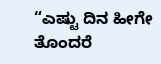“ಎಷ್ಟು ದಿನ ಹೀಗೇ ತೊಂದರೆ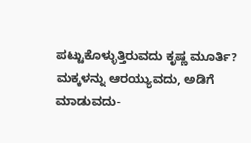ಪಟ್ಟುಕೊಳ್ಳುತ್ತಿರುವದು ಕೃಷ್ಣ ಮೂರ್ತಿ? ಮಕ್ಕಳನ್ನು ಆರಯ್ಯುವದು, ಅಡಿಗೆ ಮಾಡುವದು-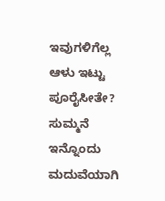ಇವುಗಳಿಗೆಲ್ಲ ಆಳು ಇಟ್ಟು ಪೂರೈಸೀತೇ? ಸುಮ್ಮನೆ ಇನ್ನೊಂದು ಮದುವೆಯಾಗಿ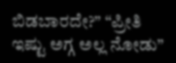ಬಿಡಬಾರದೇ?” “ಪ್ರೀತಿ ಇಷ್ಟು ಅಗ್ಗ ಅಲ್ಲ ನೋಡು”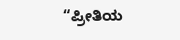“ಪ್ರೀತಿಯ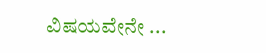ವಿಷಯವೇನೇ ...